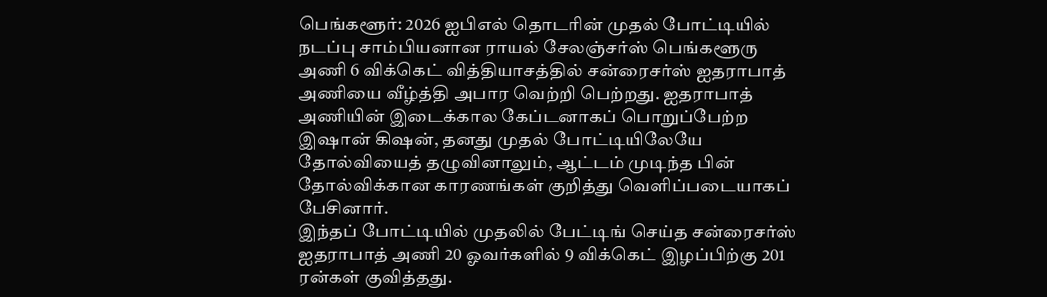பெங்களூர்: 2026 ஐபிஎல் தொடரின் முதல் போட்டியில் நடப்பு சாம்பியனான ராயல் சேலஞ்சர்ஸ் பெங்களூரு அணி 6 விக்கெட் வித்தியாசத்தில் சன்ரைசர்ஸ் ஐதராபாத் அணியை வீழ்த்தி அபார வெற்றி பெற்றது. ஐதராபாத் அணியின் இடைக்கால கேப்டனாகப் பொறுப்பேற்ற இஷான் கிஷன், தனது முதல் போட்டியிலேயே தோல்வியைத் தழுவினாலும், ஆட்டம் முடிந்த பின் தோல்விக்கான காரணங்கள் குறித்து வெளிப்படையாகப் பேசினார்.
இந்தப் போட்டியில் முதலில் பேட்டிங் செய்த சன்ரைசர்ஸ் ஐதராபாத் அணி 20 ஓவர்களில் 9 விக்கெட் இழப்பிற்கு 201 ரன்கள் குவித்தது.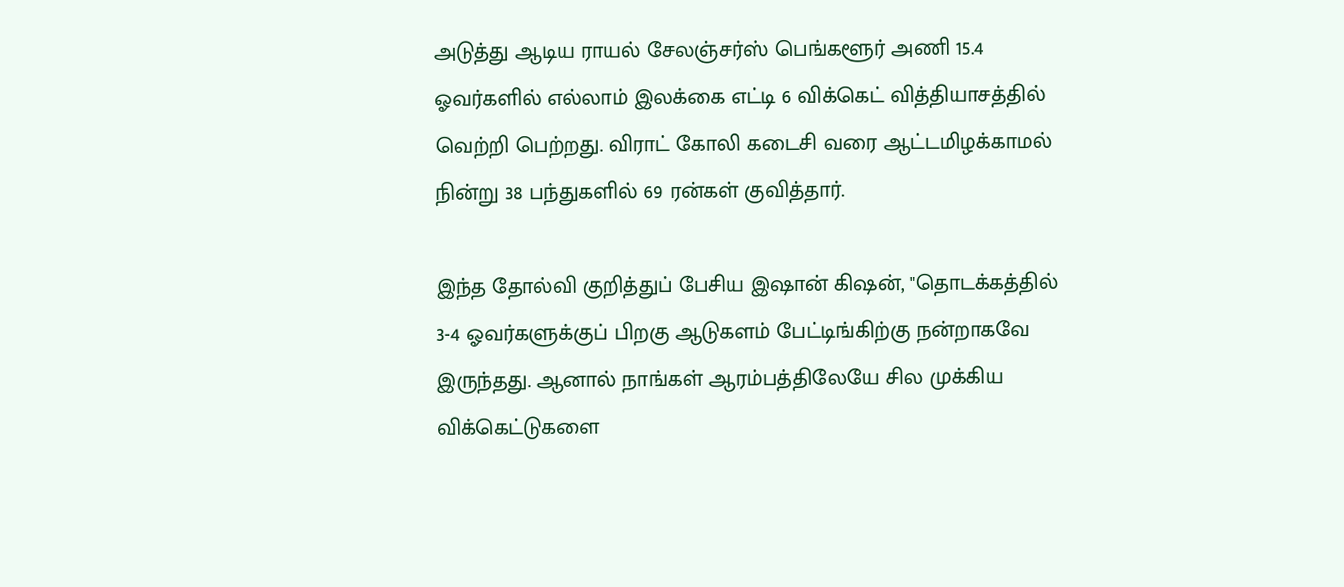அடுத்து ஆடிய ராயல் சேலஞ்சர்ஸ் பெங்களூர் அணி 15.4 ஓவர்களில் எல்லாம் இலக்கை எட்டி 6 விக்கெட் வித்தியாசத்தில் வெற்றி பெற்றது. விராட் கோலி கடைசி வரை ஆட்டமிழக்காமல் நின்று 38 பந்துகளில் 69 ரன்கள் குவித்தார்.

இந்த தோல்வி குறித்துப் பேசிய இஷான் கிஷன், "தொடக்கத்தில் 3-4 ஓவர்களுக்குப் பிறகு ஆடுகளம் பேட்டிங்கிற்கு நன்றாகவே இருந்தது. ஆனால் நாங்கள் ஆரம்பத்திலேயே சில முக்கிய விக்கெட்டுகளை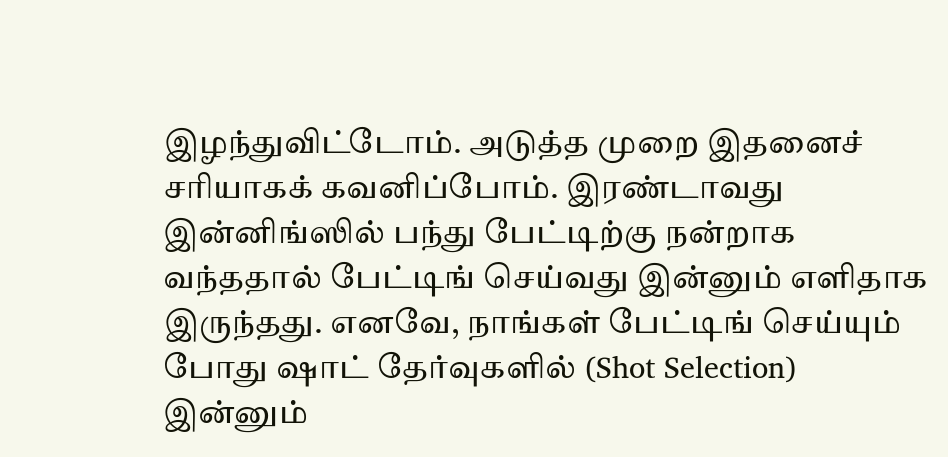இழந்துவிட்டோம். அடுத்த முறை இதனைச் சரியாகக் கவனிப்போம். இரண்டாவது இன்னிங்ஸில் பந்து பேட்டிற்கு நன்றாக வந்ததால் பேட்டிங் செய்வது இன்னும் எளிதாக இருந்தது. எனவே, நாங்கள் பேட்டிங் செய்யும் போது ஷாட் தேர்வுகளில் (Shot Selection) இன்னும்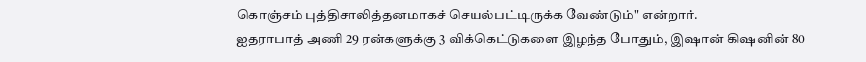கொஞ்சம் புத்திசாலித்தனமாகச் செயல்பட்டிருக்க வேண்டும்" என்றார்.
ஐதராபாத் அணி 29 ரன்களுக்கு 3 விக்கெட்டுகளை இழந்த போதும், இஷான் கிஷனின் 80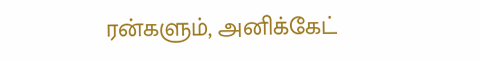ரன்களும், அனிக்கேட்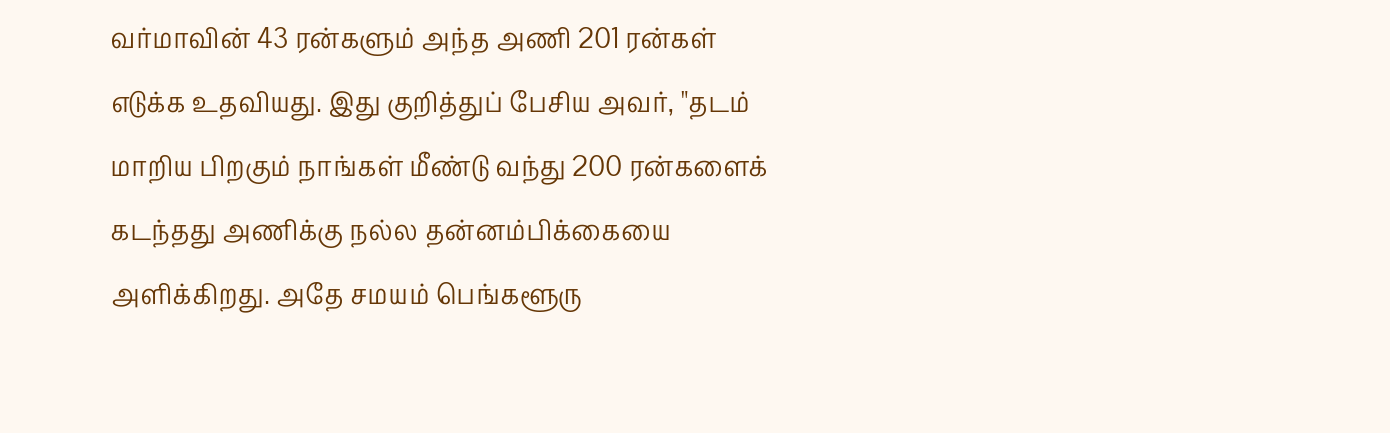வர்மாவின் 43 ரன்களும் அந்த அணி 201 ரன்கள் எடுக்க உதவியது. இது குறித்துப் பேசிய அவர், "தடம் மாறிய பிறகும் நாங்கள் மீண்டு வந்து 200 ரன்களைக் கடந்தது அணிக்கு நல்ல தன்னம்பிக்கையை அளிக்கிறது. அதே சமயம் பெங்களூரு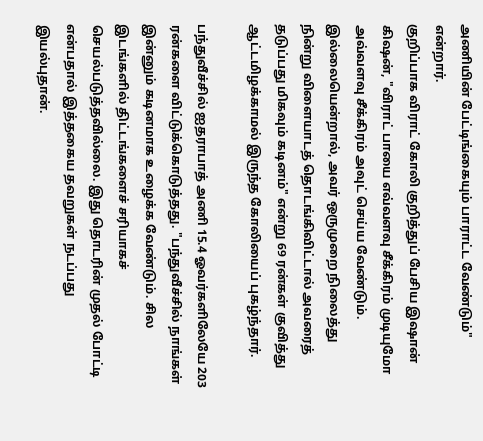அணியின் பேட்டிங்கையும் பாராட்ட வேண்டும்" என்றார்.
குறிப்பாக விராட் கோலி குறித்துப் பேசிய இஷான் கிஷன், "விராட் பாயை எவ்வளவு சீக்கிரம் முடியுமோ அவ்வளவு சீக்கிரம் அவுட் செய்ய வேண்டும். இல்லையென்றால், அவர் ஒருமுறை நிலைத்து நின்று விளையாடத் தொடங்கிவிட்டால் அவரைத் தடுப்பது மிகவும் கடினம்" என்று 69 ரன்கள் குவித்து ஆட்டமிழக்காமல் இருந்த கோலியைப் புகழ்ந்தார்.

பந்துவீச்சில் ஐதராபாத் அணி 15.4 ஓவர்களிலேயே 203 ரன்களை விட்டுக்கொடுத்தது. "பந்துவீச்சில் நாங்கள் இன்னும் கடினமாக உழைக்க வேண்டும். சில இடங்களில் திட்டங்களைச் சரியாகச் செயல்படுத்தவில்லை. இது தொடரின் முதல் போட்டி என்பதால் இத்தகைய தவறுகள் நடப்பது இயல்புதான்.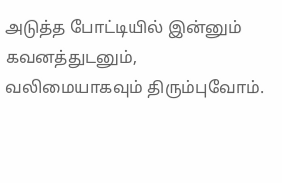அடுத்த போட்டியில் இன்னும் கவனத்துடனும், வலிமையாகவும் திரும்புவோம்.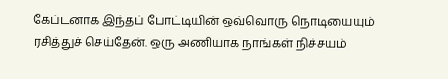கேப்டனாக இந்தப் போட்டியின் ஒவ்வொரு நொடியையும் ரசித்துச் செய்தேன். ஒரு அணியாக நாங்கள் நிச்சயம்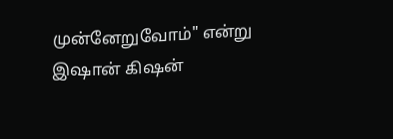முன்னேறுவோம்" என்று இஷான் கிஷன்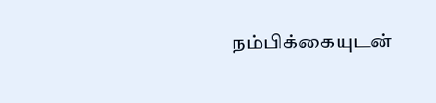நம்பிக்கையுடன்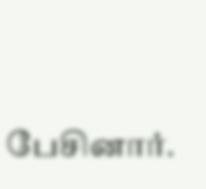பேசினார்.